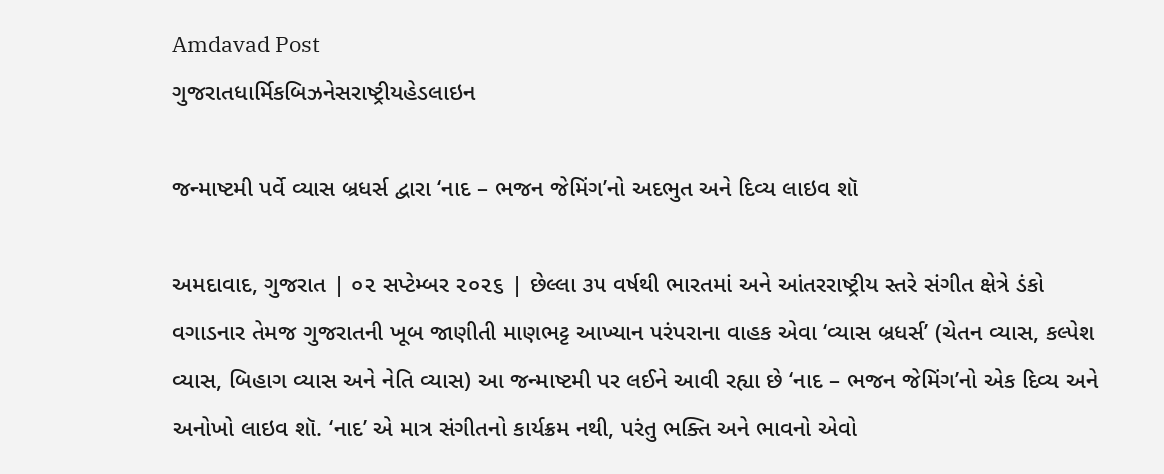Amdavad Post
ગુજરાતધાર્મિકબિઝનેસરાષ્ટ્રીયહેડલાઇન

જન્માષ્ટમી પર્વે વ્યાસ બ્રધર્સ દ્વારા ‘નાદ – ભજન જેમિંગ’નો અદભુત અને દિવ્ય લાઇવ શૉ

અમદાવાદ, ગુજરાત | ૦૨ સપ્ટેમ્બર ૨૦૨૬ | છેલ્લા ૩૫ વર્ષથી ભારતમાં અને આંતરરાષ્ટ્રીય સ્તરે સંગીત ક્ષેત્રે ડંકો વગાડનાર તેમજ ગુજરાતની ખૂબ જાણીતી માણભટ્ટ આખ્યાન પરંપરાના વાહક એવા ‘વ્યાસ બ્રધર્સ’ (ચેતન વ્યાસ, કલ્પેશ વ્યાસ, બિહાગ વ્યાસ અને નેતિ વ્યાસ) આ જન્માષ્ટમી પર લઈને આવી રહ્યા છે ‘નાદ – ભજન જેમિંગ’નો એક દિવ્ય અને અનોખો લાઇવ શૉ. ‘નાદ’ એ માત્ર સંગીતનો કાર્યક્રમ નથી, પરંતુ ભક્તિ અને ભાવનો એવો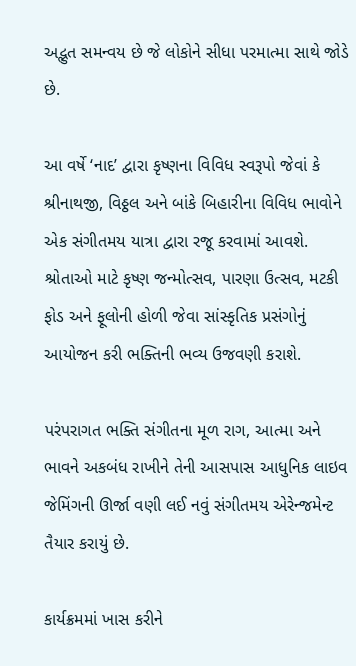અદ્ભુત સમન્વય છે જે લોકોને સીધા પરમાત્મા સાથે જોડે છે.

આ વર્ષે ‘નાદ’ દ્વારા કૃષ્ણના વિવિધ સ્વરૂપો જેવાં કે શ્રીનાથજી, વિઠ્ઠલ અને બાંકે બિહારીના વિવિધ ભાવોને એક સંગીતમય યાત્રા દ્વારા રજૂ કરવામાં આવશે. શ્રોતાઓ માટે કૃષ્ણ જન્મોત્સવ, પારણા ઉત્સવ, મટકી ફોડ અને ફૂલોની હોળી જેવા સાંસ્કૃતિક પ્રસંગોનું આયોજન કરી ભક્તિની ભવ્ય ઉજવણી કરાશે.

પરંપરાગત ભક્તિ સંગીતના મૂળ રાગ, આત્મા અને ભાવને અકબંધ રાખીને તેની આસપાસ આધુનિક લાઇવ જેમિંગની ઊર્જા વણી લઈ નવું સંગીતમય એરેન્જમેન્ટ તૈયાર કરાયું છે.

કાર્યક્રમમાં ખાસ કરીને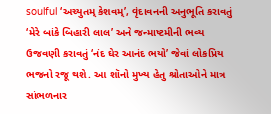soulful ‘અચ્યુતમ્ કેશવમ્’, વૃંદાવનની અનુભૂતિ કરાવતું ‘મેરે બાંકે બિહારી લાલ’ અને જન્માષ્ટમીની ભવ્ય ઉજવણી કરાવતું ‘નંદ ઘેર આનંદ ભયો’ જેવાં લોકપ્રિય ભજનો રજૂ થશે. આ શૉનો મુખ્ય હેતુ શ્રોતાઓને માત્ર સાંભળનાર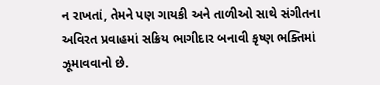ન રાખતાં, તેમને પણ ગાયકી અને તાળીઓ સાથે સંગીતના અવિરત પ્રવાહમાં સક્રિય ભાગીદાર બનાવી કૃષ્ણ ભક્તિમાં ઝૂમાવવાનો છે.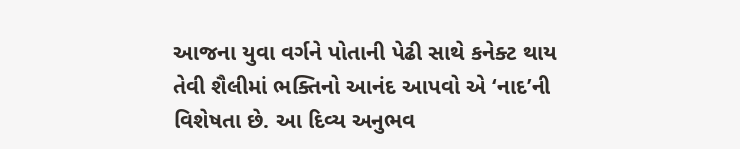આજના યુવા વર્ગને પોતાની પેઢી સાથે કનેક્ટ થાય તેવી શૈલીમાં ભક્તિનો આનંદ આપવો એ ‘નાદ’ની વિશેષતા છે. આ દિવ્ય અનુભવ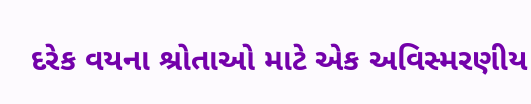દરેક વયના શ્રોતાઓ માટે એક અવિસ્મરણીય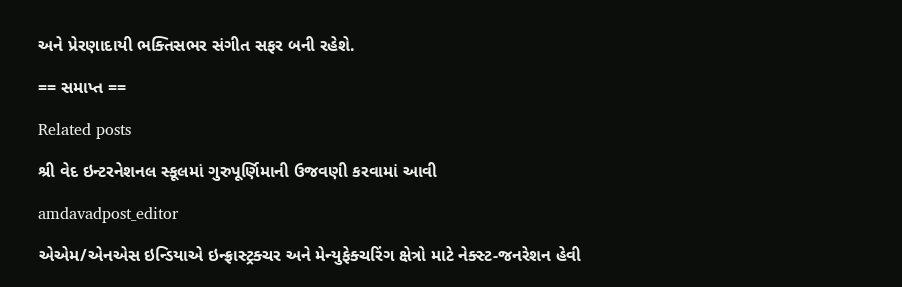અને પ્રેરણાદાયી ભક્તિસભર સંગીત સફર બની રહેશે.

== સમાપ્ત ==

Related posts

શ્રી વેદ ઇન્ટરનેશનલ સ્કૂલમાં ગુરુપૂર્ણિમાની ઉજવણી કરવામાં આવી

amdavadpost_editor

એએમ/એનએસ ઇન્ડિયાએ ઇન્ફ્રાસ્ટ્રક્ચર અને મેન્યુફેક્ચરિંગ ક્ષેત્રો માટે નેક્સ્ટ-જનરેશન હેવી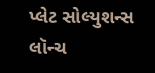પ્લેટ સોલ્યુશન્સ લૉન્ચ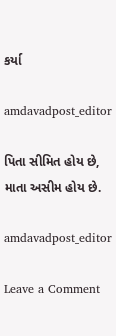કર્યા

amdavadpost_editor

પિતા સીમિત હોય છે, માતા અસીમ હોય છે.

amdavadpost_editor

Leave a Comment